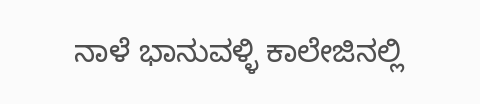ನಾಳೆ ಭಾನುವಳ್ಳಿ ಕಾಲೇಜಿನಲ್ಲಿ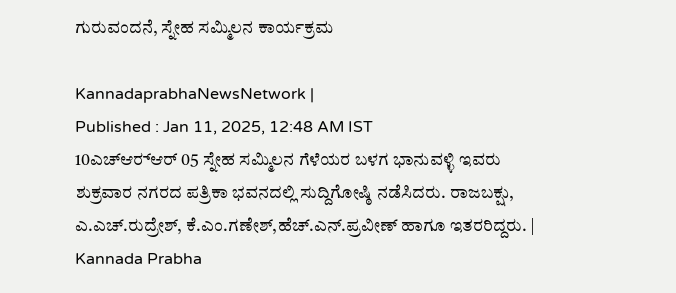ಗುರುವಂದನೆ, ಸ್ನೇಹ ಸಮ್ಮಿಲನ ಕಾರ್ಯಕ್ರಮ

KannadaprabhaNewsNetwork |
Published : Jan 11, 2025, 12:48 AM IST
10ಎಚ್‍ಆರ್‍ಆರ್ 05 ಸ್ನೇಹ ಸಮ್ಮಿಲನ ಗೆಳೆಯರ ಬಳಗ ಭಾನುವಳ್ಳಿ ಇವರು ಶುಕ್ರವಾರ ನಗರದ ಪತ್ರಿಕಾ ಭವನದಲ್ಲಿ ಸುದ್ದಿಗೋಷ್ಠಿ ನಡೆಸಿದರು. ರಾಜಬಕ್ಷು, ಎ.ಎಚ್.ರುದ್ರೇಶ್, ಕೆ.ಎಂ.ಗಣೇಶ್,ಹೆಚ್.ಎನ್.ಪ್ರವೀಣ್ ಹಾಗೂ ಇತರರಿದ್ದರು. | Kannada Prabha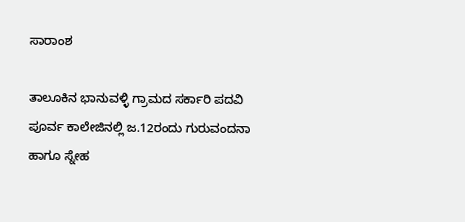ಸಾರಾಂಶ

ತಾಲೂಕಿನ ಭಾನುವಳ್ಳಿ ಗ್ರಾಮದ ಸರ್ಕಾರಿ ಪದವಿ ಪೂರ್ವ ಕಾಲೇಜಿನಲ್ಲಿ ಜ.12ರಂದು ಗುರುವಂದನಾ ಹಾಗೂ ಸ್ನೇಹ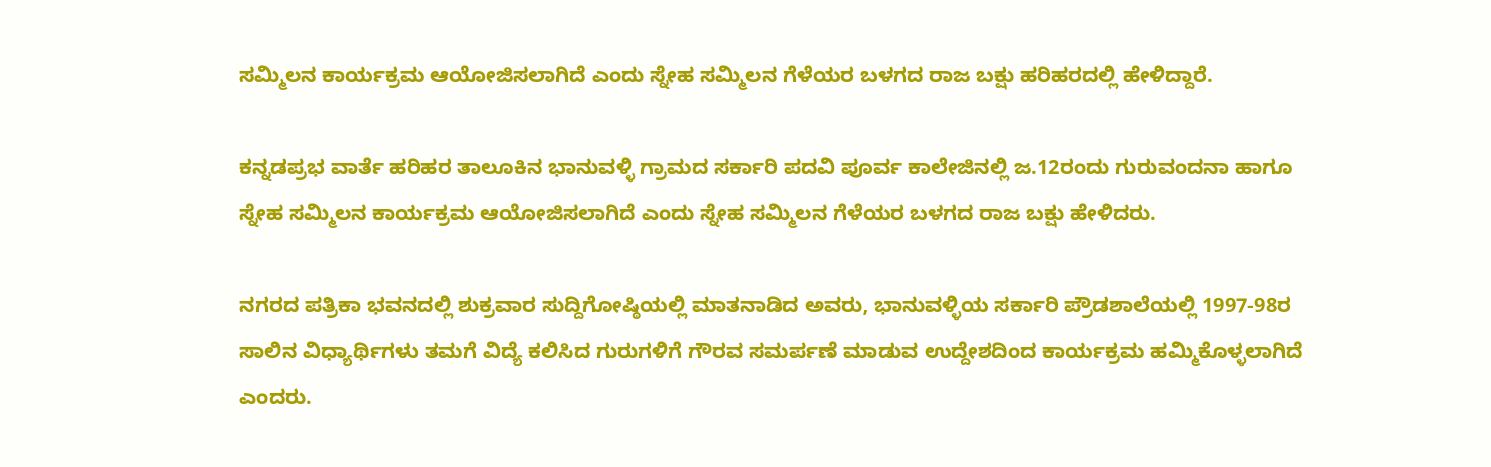ಸಮ್ಮಿಲನ ಕಾರ್ಯಕ್ರಮ ಆಯೋಜಿಸಲಾಗಿದೆ ಎಂದು ಸ್ನೇಹ ಸಮ್ಮಿಲನ ಗೆಳೆಯರ ಬಳಗದ ರಾಜ ಬಕ್ಷು ಹರಿಹರದಲ್ಲಿ ಹೇಳಿದ್ದಾರೆ.

ಕನ್ನಡಪ್ರಭ ವಾರ್ತೆ ಹರಿಹರ ತಾಲೂಕಿನ ಭಾನುವಳ್ಳಿ ಗ್ರಾಮದ ಸರ್ಕಾರಿ ಪದವಿ ಪೂರ್ವ ಕಾಲೇಜಿನಲ್ಲಿ ಜ.12ರಂದು ಗುರುವಂದನಾ ಹಾಗೂ ಸ್ನೇಹ ಸಮ್ಮಿಲನ ಕಾರ್ಯಕ್ರಮ ಆಯೋಜಿಸಲಾಗಿದೆ ಎಂದು ಸ್ನೇಹ ಸಮ್ಮಿಲನ ಗೆಳೆಯರ ಬಳಗದ ರಾಜ ಬಕ್ಷು ಹೇಳಿದರು.

ನಗರದ ಪತ್ರಿಕಾ ಭವನದಲ್ಲಿ ಶುಕ್ರವಾರ ಸುದ್ದಿಗೋಷ್ಠಿಯಲ್ಲಿ ಮಾತನಾಡಿದ ಅವರು, ಭಾನುವಳ್ಳಿಯ ಸರ್ಕಾರಿ ಪ್ರೌಡಶಾಲೆಯಲ್ಲಿ 1997-98ರ ಸಾಲಿನ ವಿಧ್ಯಾರ್ಥಿಗಳು ತಮಗೆ ವಿದ್ಯೆ ಕಲಿಸಿದ ಗುರುಗಳಿಗೆ ಗೌರವ ಸಮರ್ಪಣೆ ಮಾಡುವ ಉದ್ದೇಶದಿಂದ ಕಾರ್ಯಕ್ರಮ ಹಮ್ಮಿಕೊಳ್ಳಲಾಗಿದೆ ಎಂದರು.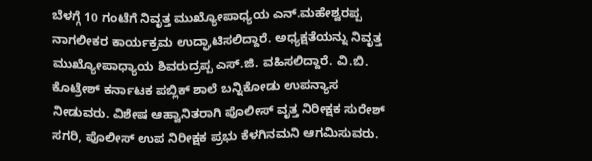ಬೆಳಗ್ಗೆ 10 ಗಂಟೆಗೆ ನಿವೃತ್ತ ಮುಖ್ಯೋಪಾಧ್ಯಯ ಎನ್.ಮಹೇಶ್ವರಪ್ಪ ನಾಗಲೀಕರ ಕಾರ್ಯಕ್ರಮ ಉದ್ಘಾಟಿಸಲಿದ್ದಾರೆ. ಅಧ್ಯಕ್ಷತೆಯನ್ನು ನಿವೃತ್ತ ಮುಖ್ಯೋಪಾಧ್ಯಾಯ ಶಿವರುದ್ರಪ್ಪ ಎಸ್.ಜಿ. ವಹಿಸಲಿದ್ದಾರೆ. ವಿ.ಬಿ. ಕೊಟ್ರೇಶ್ ಕರ್ನಾಟಕ ಪಬ್ಲಿಕ್ ಶಾಲೆ ಬನ್ನಿಕೋಡು ಉಪನ್ಯಾಸ ನೀಡುವರು. ವಿಶೇಷ ಆಹ್ವಾನಿತರಾಗಿ ಪೊಲೀಸ್ ವೃತ್ತ ನಿರೀಕ್ಷಕ ಸುರೇಶ್ ಸಗರಿ, ಪೊಲೀಸ್ ಉಪ ನಿರೀಕ್ಷಕ ಪ್ರಭು ಕೆಳಗಿನಮನಿ ಆಗಮಿಸುವರು.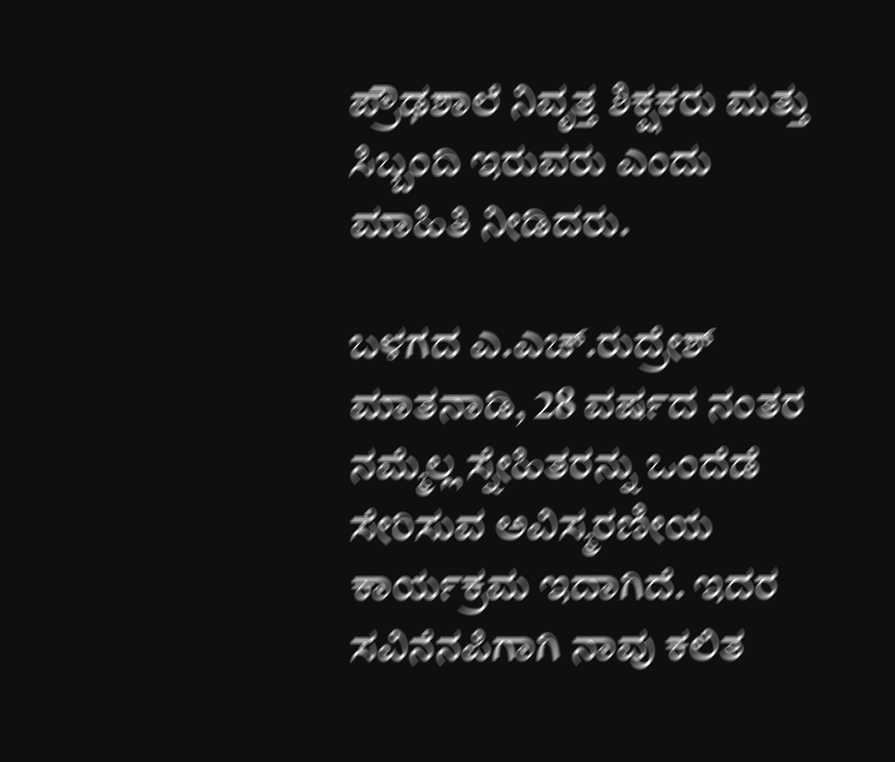ಪ್ರೌಢಶಾಲೆ ನಿವೃತ್ತ ಶಿಕ್ಷಕರು ಮತ್ತು ಸಿಬ್ಬಂದಿ ಇರುವರು ಎಂದು ಮಾಹಿತಿ ನೀಡಿದರು.

ಬಳಗದ ಎ.ಎಚ್.ರುದ್ರೇಶ್ ಮಾತನಾಡಿ, 28 ವರ್ಷದ ನಂತರ ನಮ್ಮೆಲ್ಲ ಸ್ನೇಹಿತರನ್ನು ಒಂದೆಡೆ ಸೇರಿಸುವ ಅವಿಸ್ಮರಣೀಯ ಕಾರ್ಯಕ್ರಮ ಇದಾಗಿದೆ. ಇದರ ಸವಿನೆನಪಿಗಾಗಿ ನಾವು ಕಲಿತ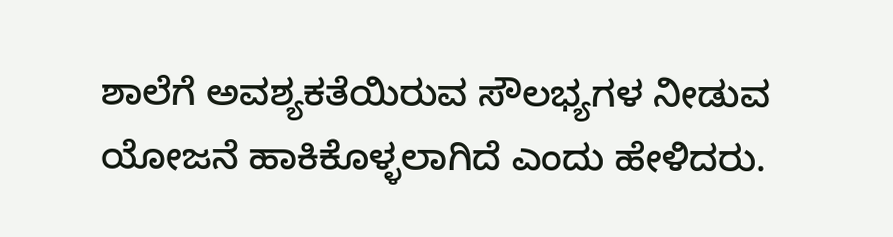ಶಾಲೆಗೆ ಅವಶ್ಯಕತೆಯಿರುವ ಸೌಲಭ್ಯಗಳ ನೀಡುವ ಯೋಜನೆ ಹಾಕಿಕೊಳ್ಳಲಾಗಿದೆ ಎಂದು ಹೇಳಿದರು.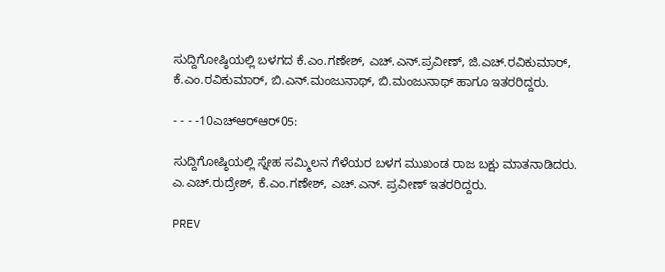ಸುದ್ದಿಗೋಷ್ಠಿಯಲ್ಲಿ ಬಳಗದ ಕೆ.ಎಂ.ಗಣೇಶ್, ಎಚ್.ಎನ್.ಪ್ರವೀಣ್, ಜಿ.ಎಚ್.ರವಿಕುಮಾರ್, ಕೆ.ಎಂ.ರವಿಕುಮಾರ್, ಬಿ.ಎನ್.ಮಂಜುನಾಥ್, ಬಿ.ಮಂಜುನಾಥ್ ಹಾಗೂ ಇತರರಿದ್ದರು.

- - - -10ಎಚ್‍ಆರ್‍ಆರ್05:

ಸುದ್ದಿಗೋಷ್ಠಿಯಲ್ಲಿ ಸ್ನೇಹ ಸಮ್ಮಿಲನ ಗೆಳೆಯರ ಬಳಗ ಮುಖಂಡ ರಾಜ ಬಕ್ಷು ಮಾತನಾಡಿದರು. ಎ.ಎಚ್.ರುದ್ರೇಶ್, ಕೆ.ಎಂ.ಗಣೇಶ್, ಎಚ್.ಎನ್. ಪ್ರವೀಣ್ ಇತರರಿದ್ದರು.

PREV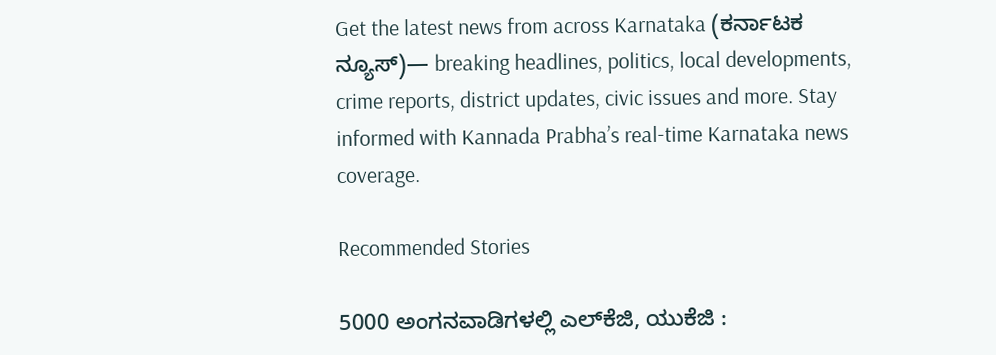Get the latest news from across Karnataka (ಕರ್ನಾಟಕ ನ್ಯೂಸ್)— breaking headlines, politics, local developments, crime reports, district updates, civic issues and more. Stay informed with Kannada Prabha’s real‑time Karnataka news coverage.

Recommended Stories

5000 ಅಂಗನವಾಡಿಗಳಲ್ಲಿ ಎಲ್‌ಕೆಜಿ, ಯುಕೆಜಿ :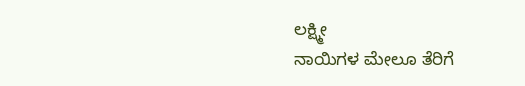ಲಕ್ಷ್ಮೀ
ನಾಯಿಗಳ ಮೇಲೂ ತೆರಿಗೆ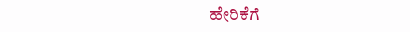ಹೇರಿಕೆಗೆ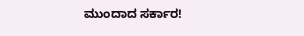ಮುಂದಾದ ಸರ್ಕಾರ!